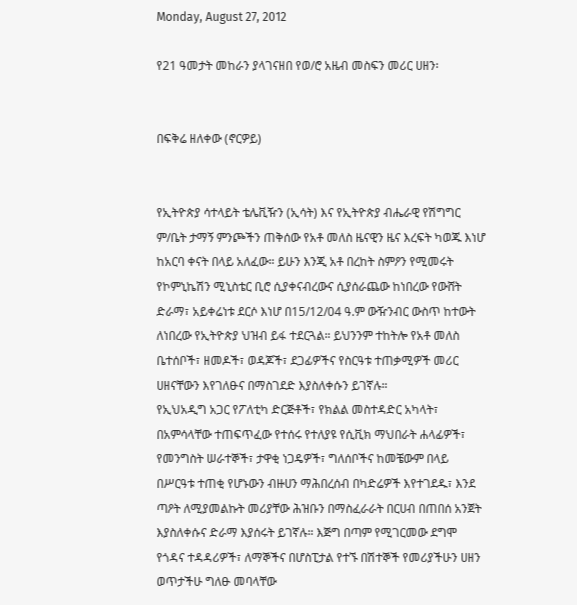Monday, August 27, 2012

የ21 ዓመታት መከራን ያላገናዘበ የወ/ሮ አዜብ መስፍን መሪር ሀዘን፡


በፍቅሬ ዘለቀው (ኖርዎይ)


የኢትዮጵያ ሳተላይት ቴሌቪዥን (ኢሳት) እና የኢትዮጵያ ብሔራዊ የሽግግር ም/ቤት ታማኝ ምንጮችን ጠቅሰው የአቶ መለስ ዜናዊን ዜና እረፍት ካወጁ እነሆ ከአርባ ቀናት በላይ አለፈው። ይሁን እንጂ አቶ በረከት ስምዖን የሚመሩት የኮምኒኬሽን ሚኒስቴር ቢሮ ሲያቀናብረውና ሲያሰራጨው ከነበረው የውሸት ድራማ፣ አይቀሬነቱ ደርሶ እነሆ በ15/12/04 ዓ.ም ውዥንብር ውስጥ ከተውት ለነበረው የኢትዮጵያ ህዝብ ይፋ ተደርጓል። ይህንንም ተከትሎ የአቶ መለስ ቤተሰቦች፣ ዘመዶች፣ ወዳጆች፣ ደጋፊዎችና የስርዓቱ ተጠቃሚዎች መሪር ሀዘናቸውን እየገለፁና በማስገደድ እያስለቀሱን ይገኛሉ።
የኢህአዲግ አጋር የፖለቲካ ድርጅቶች፣ የክልል መስተዳድር አካላት፣ በአምሳላቸው ተጠፍጥፈው የተሰሩ የተለያዩ የሲቪክ ማህበራት ሐላፊዎች፣ የመንግስት ሠራተኞች፣ ታዋቂ ነጋዴዎች፣ ግለሰቦችና ከመቼውም በላይ በሥርዓቱ ተጠቂ የሆኑውን ብዙሀን ማሕበረሰብ በካድሬዎች እየተገደዱ፣ እንደ ጣዖት ለሚያመልኩት መሪያቸው ሕዝቡን በማስፈራራት በርሀብ በጠበሰ አንጀት እያስለቀሱና ድራማ እያሰሩት ይገኛሉ። እጅግ በጣም የሚገርመው ደግሞ የጎዳና ተዳዳሪዎች፣ ለማኞችና በሆስፒታል የተኙ በሽተኞች የመሪያችሁን ሀዘን ወጥታችሁ ግለፁ መባላቸው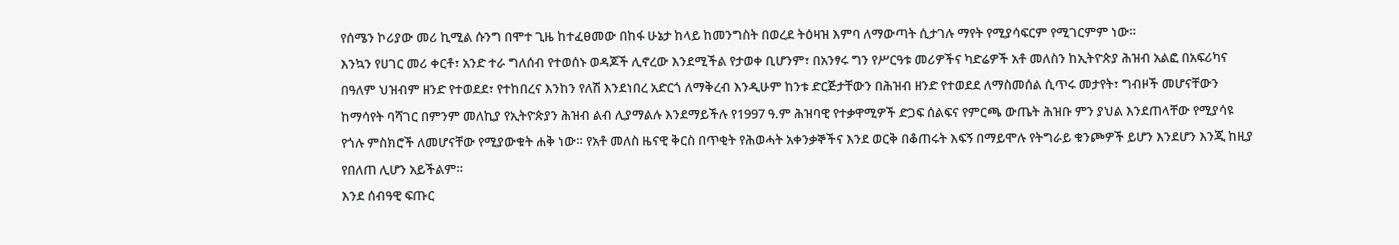የሰሜን ኮሪያው መሪ ኪሚል ሱንግ በሞተ ጊዜ ከተፈፀመው በከፋ ሁኔታ ከላይ ከመንግስት በወረደ ትዕዛዝ እምባ ለማውጣት ሲታገሉ ማየት የሚያሳፍርም የሚገርምም ነው።
እንኳን የሀገር መሪ ቀርቶ፣ አንድ ተራ ግለሰብ የተወሰኑ ወዳጆች ሊኖረው እንደሚችል የታወቀ ቢሆንም፣ በአንፃሩ ግን የሥርዓቱ መሪዎችና ካድሬዎች አቶ መለስን ከኢትዮጵያ ሕዝብ አልፎ በአፍሪካና በዓለም ህዝብም ዘንድ የተወደደ፣ የተከበረና እንከን የለሽ እንደነበረ አድርጎ ለማቅረብ እንዲሁም ከንቱ ድርጅታቸውን በሕዝብ ዘንድ የተወደደ ለማስመሰል ሲጥሩ መታየት፣ ግብዞች መሆናቸውን ከማሳየት ባሻገር በምንም መለኪያ የኢትዮጵያን ሕዝብ ልብ ሊያማልሉ እንደማይችሉ የ1997 ዓ.ም ሕዝባዊ የተቃዋሚዎች ድጋፍ ሰልፍና የምርጫ ውጤት ሕዝቡ ምን ያህል እንደጠላቸው የሚያሳዩ የጎሉ ምስክሮች ለመሆናቸው የሚያውቁት ሐቅ ነው። የአቶ መለስ ዜናዊ ቅርስ በጥቂት የሕወሓት አቀንቃኞችና እንደ ወርቅ በቆጠሩት እፍኝ በማይሞሉ የትግራይ ቁንጮዎች ይሆን እንደሆን እንጂ ከዚያ የበለጠ ሊሆን አይችልም።
እንደ ሰብዓዊ ፍጡር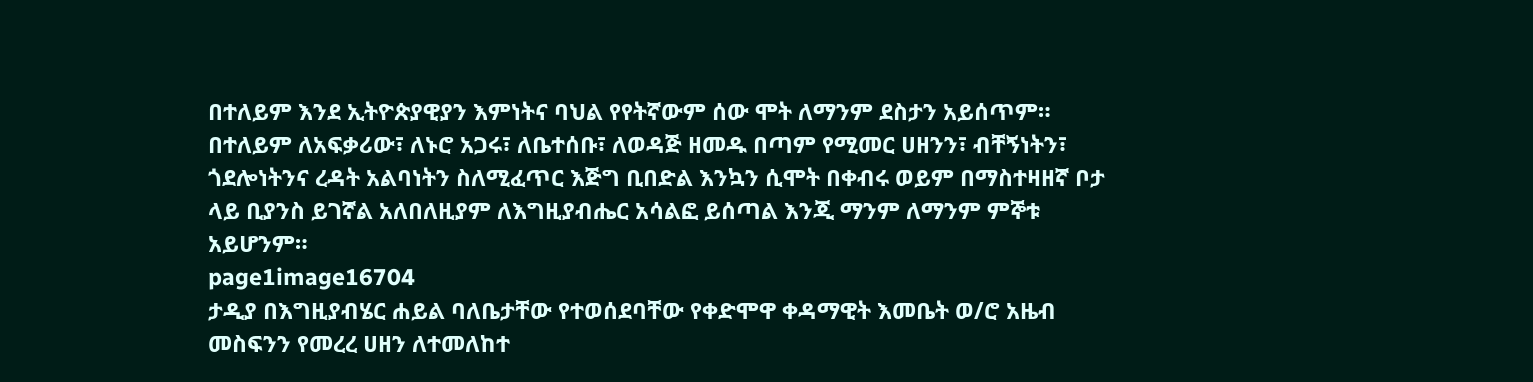በተለይም እንደ ኢትዮጵያዊያን እምነትና ባህል የየትኛውም ሰው ሞት ለማንም ደስታን አይሰጥም። በተለይም ለአፍቃሪው፣ ለኑሮ አጋሩ፣ ለቤተሰቡ፣ ለወዳጅ ዘመዱ በጣም የሚመር ሀዘንን፣ ብቸኝነትን፣ ጎደሎነትንና ረዳት አልባነትን ስለሚፈጥር እጅግ ቢበድል እንኳን ሲሞት በቀብሩ ወይም በማስተዛዘኛ ቦታ ላይ ቢያንስ ይገኛል አለበለዚያም ለእግዚያብሔር አሳልፎ ይሰጣል እንጂ ማንም ለማንም ምኞቱ አይሆንም።
page1image16704
ታዲያ በእግዚያብሄር ሐይል ባለቤታቸው የተወሰደባቸው የቀድሞዋ ቀዳማዊት እመቤት ወ/ሮ አዜብ መስፍንን የመረረ ሀዘን ለተመለከተ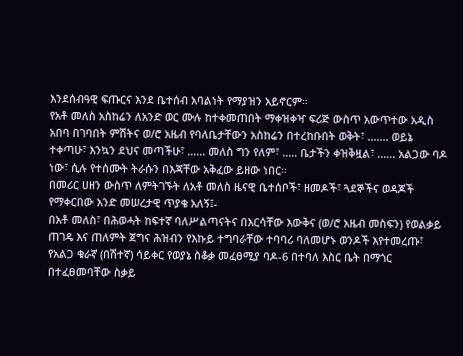እንደሰብዓዊ ፍጡርና እንደ ቤተሰብ አባልነት የማያዝን አይኖርም።
የአቶ መለስ አስከሬን ለአንድ ወር ሙሉ ከተቀመጠበት ማቀዝቀዣ ፍሪጅ ውስጥ አውጥተው አዲስ አበባ በገባበት ምሽትና ወ/ሮ አዜብ የባለቤታቸውን አስከሬን በተረከቡበት ወቅት፣ ....... ወይኔ ተቀጣሁ፣ እንኳን ደህና መጣችሁ፣ ...... መለስ ግን የለም፣ ..... ቤታችን ቀዝቅዟል፣ ...... አልጋው ባዶ ነው፣ ሲሉ የተሰሙት ትራሱን በእጃቸው አቅፈው ይዘው ነበር።
በመሪር ሀዘን ውስጥ ለምትገኙት ለአቶ መለስ ዜናዊ ቤተሰቦች፣ ዘመዶች፣ ጓደኞችና ወዳጆች የማቀርበው አንድ መሠረታዊ ጥያቄ አለኝ፤-
በአቶ መለስ፣ በሕወሓት ከፍተኛ ባለሥልጣናትና በእርሳቸው እውቅና (ወ/ሮ አዜብ መስፍን) የወልቃይ ጠገዴ እና ጠለምት ጀግና ሕዝብን የእኩይ ተግባራቸው ተባባሪ ባለመሆኑ ወንዶች እየተመረጡ፣ የአልጋ ቁራኛ (በሽተኛ) ሳይቀር የወያኔ ስቆቃ መፈፀሚያ ባዶ-6 በተባለ እስር ቤት በማጎር በተፈፀመባቸው ስቃይ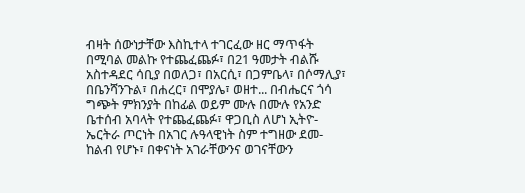ብዛት ሰውነታቸው እስኪተላ ተገርፈው ዘር ማጥፋት በሚባል መልኩ የተጨፈጨፉ፣ በ21 ዓመታት ብልሹ አስተዳደር ሳቢያ በወለጋ፣ በአርሲ፣ በጋምቤላ፣ በሶማሊያ፣ በቤንሻንጉል፣ በሐረር፣ በሞያሌ፣ ወዘተ... በብሔርና ጎሳ ግጭት ምክንያት በከፊል ወይም ሙሉ በሙሉ የአንድ ቤተሰብ አባላት የተጨፈጨፉ፣ ዋጋቢስ ለሆነ ኢትዮ-ኤርትራ ጦርነት በአገር ሉዓላዊነት ስም ተግዘው ደመ- ከልብ የሆኑ፣ በቀናነት አገራቸውንና ወገናቸውን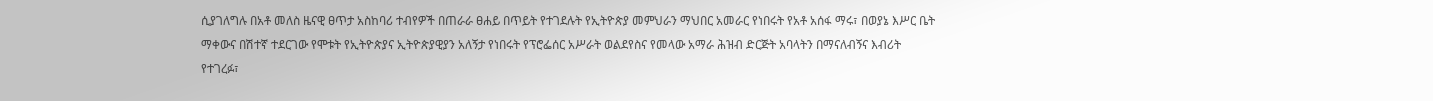ሲያገለግሉ በአቶ መለስ ዜናዊ ፀጥታ አስከባሪ ተብየዎች በጠራራ ፀሐይ በጥይት የተገደሉት የኢትዮጵያ መምህራን ማህበር አመራር የነበሩት የአቶ አሰፋ ማሩ፣ በወያኔ እሥር ቤት ማቀውና በሽተኛ ተደርገው የሞቱት የኢትዮጵያና ኢትዮጵያዊያን አለኝታ የነበሩት የፕሮፌሰር አሥራት ወልደየስና የመላው አማራ ሕዝብ ድርጅት አባላትን በማናለብኝና እብሪት የተገረፉ፣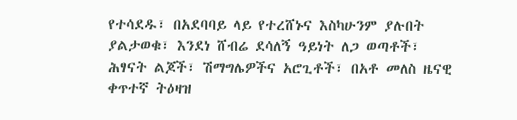የተሳደዱ፣ በአደባባይ ላይ የተረሸኑና እስካሁንም ያሉበት ያልታወቁ፣ እንደነ ሸብሬ ደሳለኝ ዓይነት ለጋ ወጣቶች፣ ሕፃናት ልጆች፣ ሽማግሌዎችና አሮጊቶች፣ በአቶ መለስ ዜናዊ ቀጥተኛ ትዕዛዝ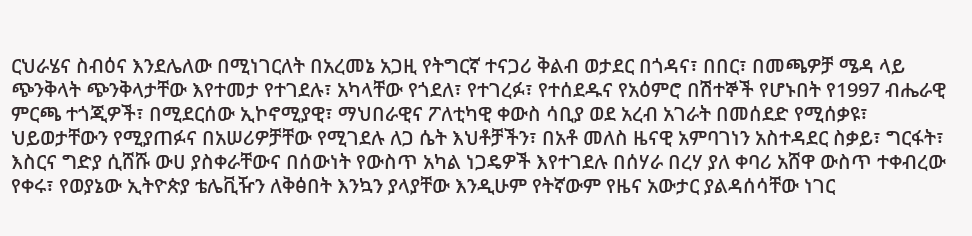ርህራሄና ስብዕና እንደሌለው በሚነገርለት በአረመኔ አጋዚ የትግርኛ ተናጋሪ ቅልብ ወታደር በጎዳና፣ በበር፣ በመጫዎቻ ሜዳ ላይ ጭንቅላት ጭንቅላታቸው እየተመታ የተገደሉ፣ አካላቸው የጎደለ፣ የተገረፉ፣ የተሰደዱና የአዕምሮ በሽተኞች የሆኑበት የ1997 ብሔራዊ ምርጫ ተጎጂዎች፣ በሚደርሰው ኢኮኖሚያዊ፣ ማህበራዊና ፖለቲካዊ ቀውስ ሳቢያ ወደ አረብ አገራት በመሰደድ የሚሰቃዩ፣ ህይወታቸውን የሚያጠፉና በአሠሪዎቻቸው የሚገደሉ ለጋ ሴት እህቶቻችን፣ በአቶ መለስ ዜናዊ አምባገነን አስተዳደር ስቃይ፣ ግርፋት፣ እስርና ግድያ ሲሸሹ ውሀ ያስቀራቸውና በሰውነት የውስጥ አካል ነጋዴዎች እየተገደሉ በሰሃራ በረሃ ያለ ቀባሪ አሸዋ ውስጥ ተቀብረው የቀሩ፣ የወያኔው ኢትዮጵያ ቴሌቪዥን ለቅፅበት እንኳን ያላያቸው እንዲሁም የትኛውም የዜና አውታር ያልዳሰሳቸው ነገር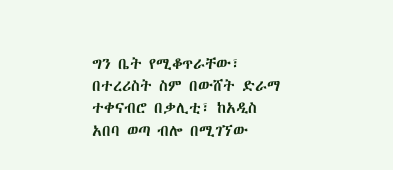ግን ቤት የሚቆጥራቸው፣ በተረሪስት ስም በውሸት ድራማ ተቀናብሮ በቃሊቲ፣ ከአዲስ አበባ ወጣ ብሎ በሚገኘው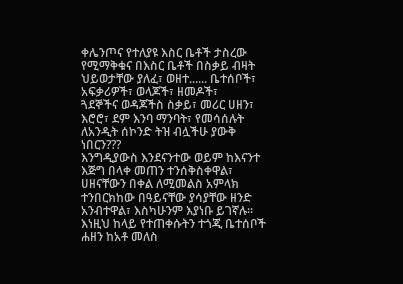ቀሌንጦና የተለያዩ እስር ቤቶች ታስረው የሚማቅቁና በእስር ቤቶች በስቃይ ብዛት ህይወታቸው ያለፈ፣ ወዘተ...... ቤተሰቦች፣ አፍቃሪዎች፣ ወላጆች፣ ዘመዶች፣
ጓደኞችና ወዳጆችስ ስቃይ፣ መሪር ሀዘን፣ እሮሮ፣ ደም እንባ ማንባት፣ የመሳሰሉት ለአንዲት ሰኮንድ ትዝ ብሏችሁ ያውቅ ነበርን???
እንግዲያውስ እንደናንተው ወይም ከእናንተ እጅግ በላቀ መጠን ተንሰቅስቀዋል፣ ሀዘናቸውን በቀል ለሚመልስ አምላክ ተንበርክከው በዓይናቸው ያሳያቸው ዘንድ አንብተዋል፣ እስካሁንም እያነቡ ይገኛሉ። እነዚህ ከላይ የተጠቀሱትን ተጎጂ ቤተሰቦች ሐዘን ከአቶ መለስ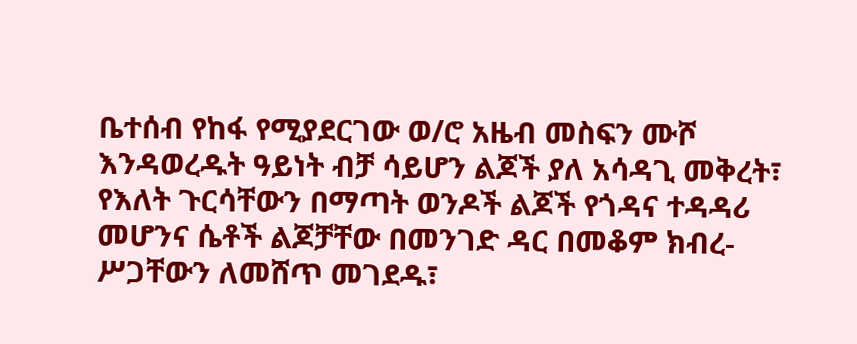ቤተሰብ የከፋ የሚያደርገው ወ/ሮ አዜብ መስፍን ሙሾ እንዳወረዱት ዓይነት ብቻ ሳይሆን ልጆች ያለ አሳዳጊ መቅረት፣ የእለት ጉርሳቸውን በማጣት ወንዶች ልጆች የጎዳና ተዳዳሪ መሆንና ሴቶች ልጆቻቸው በመንገድ ዳር በመቆም ክብረ-ሥጋቸውን ለመሸጥ መገደዱ፣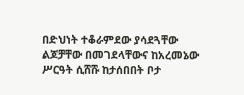በድህነት ተቆራምደው ያሳደጓቸው ልጆቻቸው በመገደላቸውና ከአረመኔው ሥርዓት ሲሸሹ ከታሰበበት ቦታ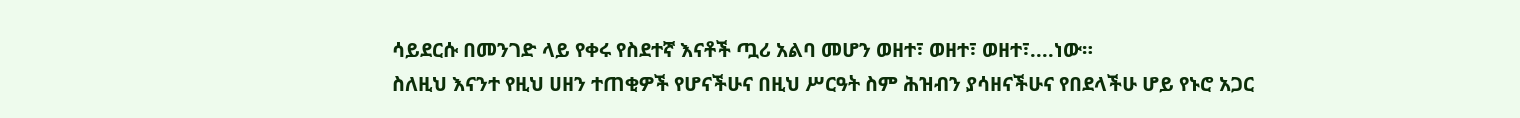ሳይደርሱ በመንገድ ላይ የቀሩ የስደተኛ እናቶች ጧሪ አልባ መሆን ወዘተ፣ ወዘተ፣ ወዘተ፣....ነው።
ስለዚህ እናንተ የዚህ ሀዘን ተጠቂዎች የሆናችሁና በዚህ ሥርዓት ስም ሕዝብን ያሳዘናችሁና የበደላችሁ ሆይ የኑሮ አጋር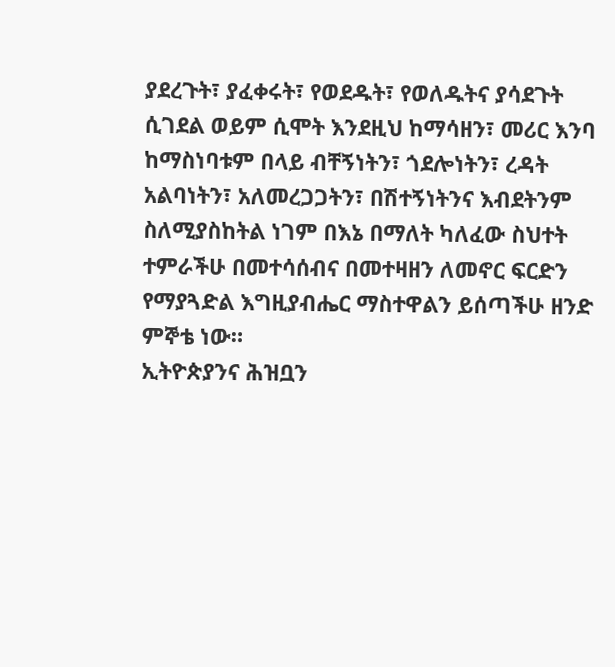ያደረጉት፣ ያፈቀሩት፣ የወደዱት፣ የወለዱትና ያሳደጉት ሲገደል ወይም ሲሞት እንደዚህ ከማሳዘን፣ መሪር እንባ ከማስነባቱም በላይ ብቸኝነትን፣ ጎደሎነትን፣ ረዳት አልባነትን፣ አለመረጋጋትን፣ በሽተኝነትንና እብደትንም ስለሚያስከትል ነገም በእኔ በማለት ካለፈው ስህተት ተምራችሁ በመተሳሰብና በመተዛዘን ለመኖር ፍርድን የማያጓድል እግዚያብሔር ማስተዋልን ይሰጣችሁ ዘንድ ምኞቴ ነው።
ኢትዮጵያንና ሕዝቧን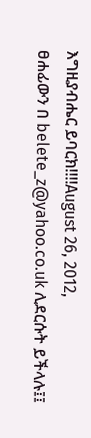እግዚያብሔር ይባርክ!!!!August 26, 2012,
ፀሐፊውን በ belete_z@yahoo.co.uk ሊደርሱት ይችላሉ፤፤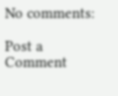No comments:

Post a Comment